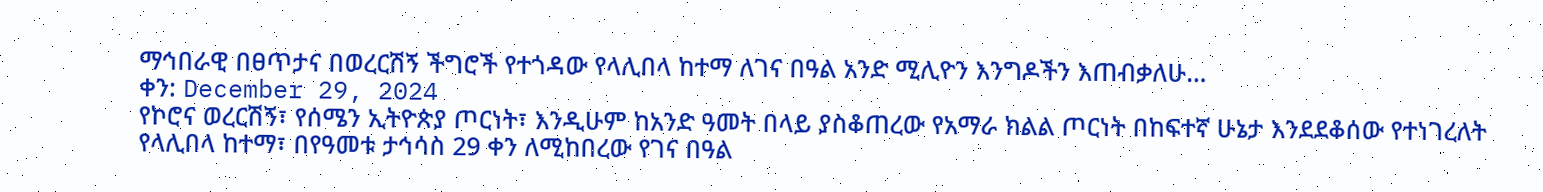ማኅበራዊ በፀጥታና በወረርሽኝ ችግሮች የተጎዳው የላሊበላ ከተማ ለገና በዓል አንድ ሚሊዮን እንግዶችን እጠብቃለሁ…
ቀን: December 29, 2024
የኮሮና ወረርሽኝ፣ የሰሜን ኢትዮጵያ ጦርነት፣ እንዲሁም ከአንድ ዓመት በላይ ያስቆጠረው የአማራ ክልል ጦርነት በከፍተኛ ሁኔታ እንደደቆሰው የተነገረለት የላሊበላ ከተማ፣ በየዓመቱ ታኅሳስ 29 ቀን ለሚከበረው የገና በዓል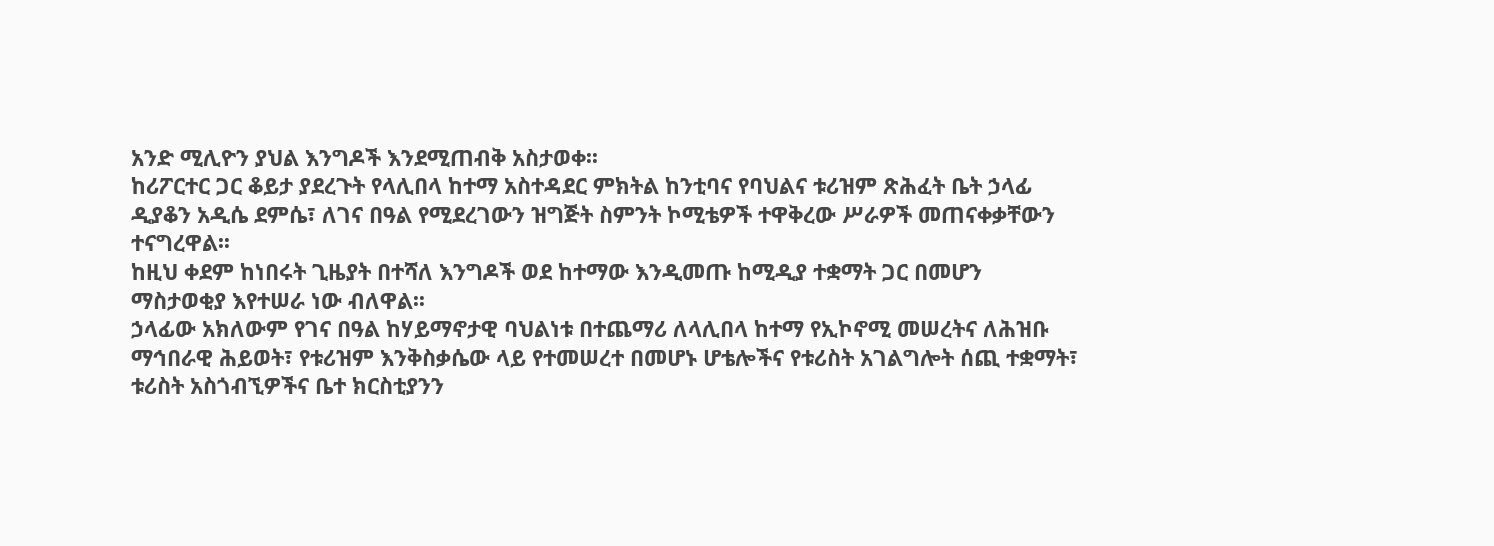አንድ ሚሊዮን ያህል እንግዶች እንደሚጠብቅ አስታወቀ፡፡
ከሪፖርተር ጋር ቆይታ ያደረጉት የላሊበላ ከተማ አስተዳደር ምክትል ከንቲባና የባህልና ቱሪዝም ጽሕፈት ቤት ኃላፊ ዲያቆን አዲሴ ደምሴ፣ ለገና በዓል የሚደረገውን ዝግጅት ስምንት ኮሚቴዎች ተዋቅረው ሥራዎች መጠናቀቃቸውን ተናግረዋል፡፡
ከዚህ ቀደም ከነበሩት ጊዜያት በተሻለ እንግዶች ወደ ከተማው እንዲመጡ ከሚዲያ ተቋማት ጋር በመሆን ማስታወቂያ እየተሠራ ነው ብለዋል፡፡
ኃላፊው አክለውም የገና በዓል ከሃይማኖታዊ ባህልነቱ በተጨማሪ ለላሊበላ ከተማ የኢኮኖሚ መሠረትና ለሕዝቡ ማኅበራዊ ሕይወት፣ የቱሪዝም እንቅስቃሴው ላይ የተመሠረተ በመሆኑ ሆቴሎችና የቱሪስት አገልግሎት ሰጪ ተቋማት፣ ቱሪስት አስጎብኚዎችና ቤተ ክርስቲያንን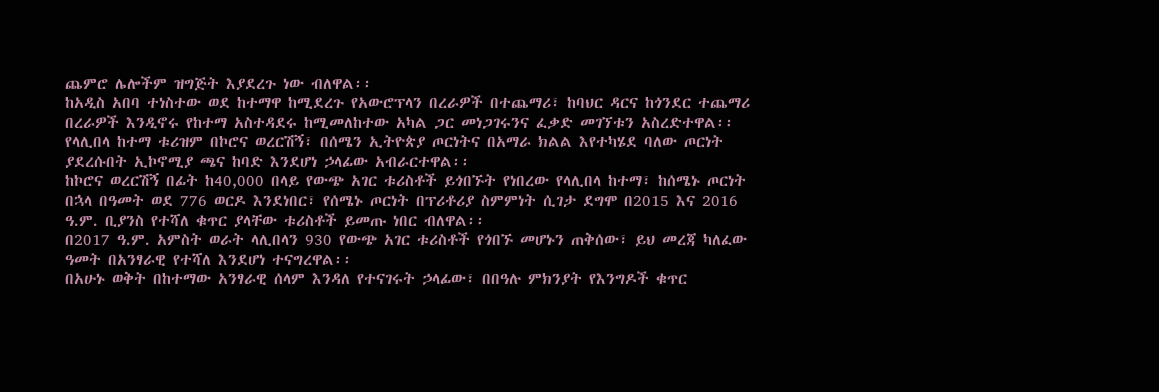ጨምሮ ሌሎችም ዝግጅት እያደረጉ ነው ብለዋል፡፡
ከአዲስ አበባ ተነስተው ወደ ከተማዋ ከሚደረጉ የአውሮፕላን በረራዎች በተጨማሪ፣ ከባህር ዳርና ከጎንደር ተጨማሪ በረራዎች እንዲኖሩ የከተማ አስተዳደሩ ከሚመለከተው አካል ጋር መነጋገሩንና ፈቃድ መገኘቱን አስረድተዋል፡፡
የላሊበላ ከተማ ቱሪዝም በኮሮና ወረርሽኝ፣ በሰሜን ኢትዮጵያ ጦርነትና በአማራ ክልል እየተካሄደ ባለው ጦርነት ያደረሱበት ኢኮኖሚያ ጫና ከባድ እንደሆነ ኃላፊው አብራርተዋል፡፡
ከኮሮና ወረርሽኝ በፊት ከ40,000 በላይ የውጭ አገር ቱሪስቶች ይጎበኙት የነበረው የላሊበላ ከተማ፣ ከሰሜኑ ጦርነት በኋላ በዓመት ወደ 776 ወርዶ እንደነበር፣ የሰሜኑ ጦርነት በፕሪቶሪያ ስምምነት ሲገታ ደግሞ በ2015 እና 2016 ዓ.ም. ቢያንስ የተሻለ ቁጥር ያላቸው ቱሪስቶች ይመጡ ነበር ብለዋል፡፡
በ2017 ዓ.ም. አምስት ወራት ላሊበላን 930 የውጭ አገር ቱሪስቶች የጎበኙ መሆኑን ጠቅሰው፣ ይህ መረጃ ካለፈው ዓመት በአንፃራዊ የተሻለ እንደሆነ ተናግረዋል፡፡
በአሁኑ ወቅት በከተማው አንፃራዊ ሰላም እንዳለ የተናገሩት ኃላፊው፣ በበዓሉ ምክንያት የእንግዶች ቁጥር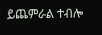ይጨምራል ተብሎ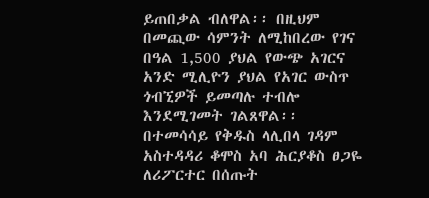ይጠበቃል ብለዋል፡፡ በዚህም በመጪው ሳምንት ለሚከበረው የገና በዓል 1,500 ያህል የውጭ አገርና አንድ ሚሊዮን ያህል የአገር ውስጥ ጎብኚዎች ይመጣሉ ተብሎ እንደሚገመት ገልጸዋል፡፡
በተመሳሳይ የቅዱስ ላሊበላ ገዳም አስተዳዳሪ ቆሞስ አባ ሕርያቆስ ፀጋዬ ለሪፖርተር በሰጡት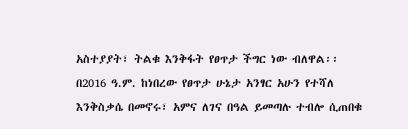አስተያያት፣ ትልቁ እንቅፋት የፀጥታ ችግር ነው ብለዋል፡፡ በ2016 ዓ.ም. ከነበረው የፀጥታ ሁኔታ አንፃር አሁን የተሻለ እንቅስቃሴ በመኖሩ፣ አምና ለገና በዓል ይመጣሉ ተብሎ ሲጠበቁ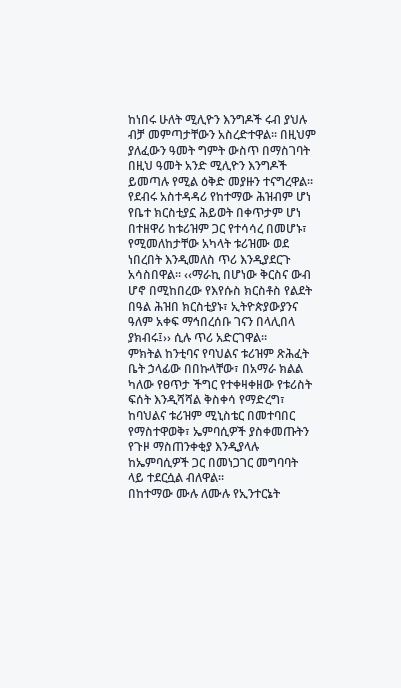ከነበሩ ሁለት ሚሊዮን እንግዶች ሩብ ያህሉ ብቻ መምጣታቸውን አስረድተዋል፡፡ በዚህም ያለፈውን ዓመት ግምት ውስጥ በማስገባት በዚህ ዓመት አንድ ሚሊዮን እንግዶች ይመጣሉ የሚል ዕቅድ መያዙን ተናግረዋል፡፡
የደብሩ አስተዳዳሪ የከተማው ሕዝብም ሆነ የቤተ ክርስቲያኗ ሕይወት በቀጥታም ሆነ በተዘዋሪ ከቱሪዝም ጋር የተሳሳረ በመሆኑ፣ የሚመለከታቸው አካላት ቱሪዝሙ ወደ ነበረበት እንዲመለስ ጥሪ እንዲያደርጉ አሳስበዋል፡፡ ‹‹ማራኪ በሆነው ቅርስና ውብ ሆኖ በሚከበረው የእየሱስ ክርስቶስ የልደት በዓል ሕዝበ ክርስቲያኑ፣ ኢትዮጵያውያንና ዓለም አቀፍ ማኅበረሰቡ ገናን በላሊበላ ያክብሩ፤›› ሲሉ ጥሪ አድርገዋል፡፡
ምክትል ከንቲባና የባህልና ቱሪዝም ጽሕፈት ቤት ኃላፊው በበኩላቸው፣ በአማራ ክልል ካለው የፀጥታ ችግር የተቀዛቀዘው የቱሪስት ፍሰት እንዲሻሻል ቅስቀሳ የማድረግ፣ ከባህልና ቱሪዝም ሚኒስቴር በመተባበር የማስተዋወቅ፣ ኤምባሲዎች ያስቀመጡትን የጉዞ ማስጠንቀቂያ እንዲያላሉ ከኤምባሲዎች ጋር በመነጋገር መግባባት ላይ ተደርሷል ብለዋል፡፡
በከተማው ሙሉ ለሙሉ የኢንተርኔት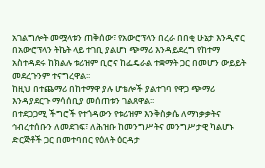አገልግሎት መሟላቱን ጠቅሰው፣ የአውሮፕላን በረራ በበቂ ሁኔታ እንዲኖር በአውሮፕላን ትኬት ላይ ተገቢ ያልሆነ ጭማሪ እንዳይደረግ የከተማ አስተዳደሩ ከክልሉ ቱሪዝም ቢሮና ከፌዴራል ተቋማት ጋር በመሆን ውይይት መደረጉንም ተናግረዋል፡፡
ከዚህ በተጨማሪ በከተማዋ ያሉ ሆቴሎች ያልተገባ የዋጋ ጭማሪ እንዳያደርጉ ማሳሰቢያ መሰጠቱን ገልጸዋል፡፡
በተደጋጋሚ ችግሮች የተጎዳውን የቱሪዝም እንቅስቃሴ ለማነቃቃትና ኅብረተሰቡን ለመደገፍ፣ ለሕዝቡ ከመንግሥትና መንግሥታዊ ካልሆኑ ድርጅቶች ጋር በመተባበር የዕለት ዕርዳታ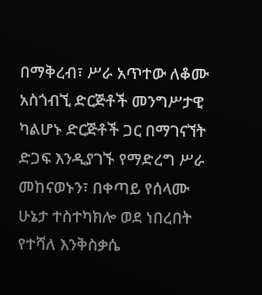በማቅረብ፣ ሥራ አጥተው ለቆሙ አስጎብኚ ድርጅቶች መንግሥታዊ ካልሆኑ ድርጅቶች ጋር በማገናኘት ድጋፍ እንዲያገኙ የማድረግ ሥራ መከናወኑን፣ በቀጣይ የሰላሙ ሁኔታ ተስተካክሎ ወደ ነበረበት የተሻለ እንቅስቃሴ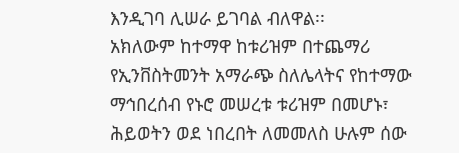እንዲገባ ሊሠራ ይገባል ብለዋል፡፡
አክለውም ከተማዋ ከቱሪዝም በተጨማሪ የኢንቨስትመንት አማራጭ ስለሌላትና የከተማው ማኅበረሰብ የኑሮ መሠረቱ ቱሪዝም በመሆኑ፣ ሕይወትን ወደ ነበረበት ለመመለስ ሁሉም ሰው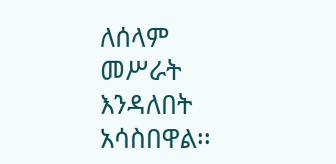ለሰላም መሥራት እንዳለበት አሳስበዋል፡፡